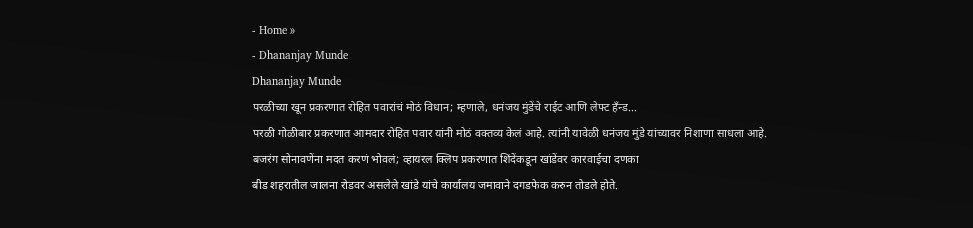- Home »
- Dhananjay Munde
Dhananjay Munde
परळीच्या खून प्रकरणात रोहित पवारांचं मोठं विधान; म्हणाले, धनंजय मुंडेंचे राईट आणि लेफ्ट हॅंन्ड…
परळी गोळीबार प्रकरणात आमदार रोहित पवार यांनी मोठं वक्तव्य केलं आहे. त्यांनी यावेळी धनंजय मुंडे यांच्यावर निशाणा साधला आहे.
बजरंग सोनावणेंना मदत करणं भोवलं; व्हायरल क्लिप प्रकरणात शिंदेंकडून खांडेंवर कारवाईचा दणका
बीड शहरातील जालना रोडवर असलेले खांडे यांचे कार्यालय जमावाने दगडफेक करुन तोडले होते.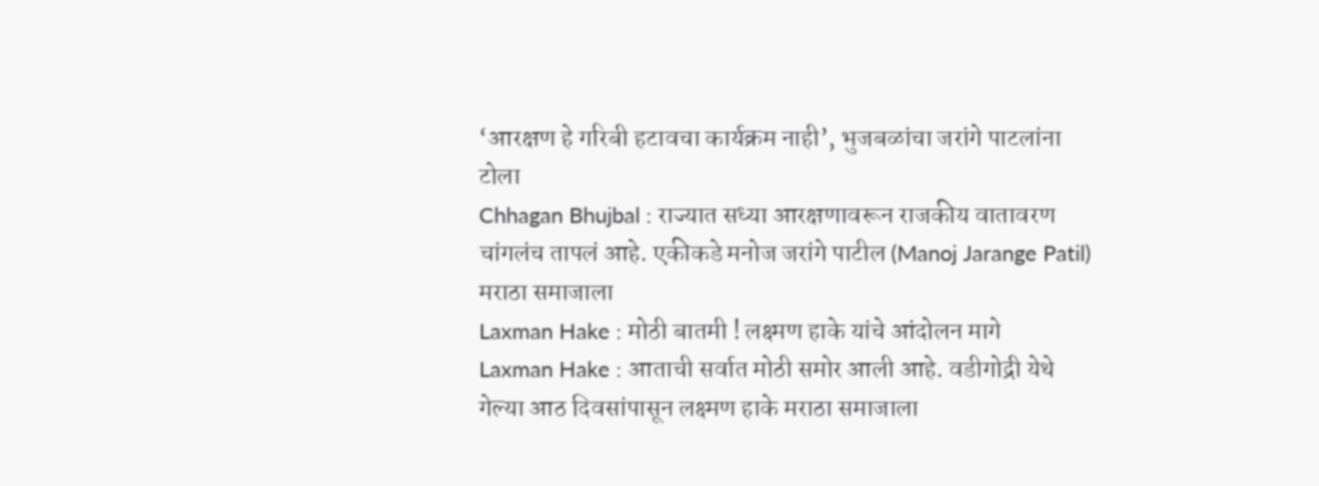‘आरक्षण हे गरिबी हटावचा कार्यक्रम नाही’, भुजबळांचा जरांगे पाटलांना टोला
Chhagan Bhujbal : राज्यात सध्या आरक्षणावरून राजकीय वातावरण चांगलंच तापलं आहे. एकीकडे मनोज जरांगे पाटील (Manoj Jarange Patil) मराठा समाजाला
Laxman Hake : मोठी बातमी ! लक्ष्मण हाके यांचे आंदोलन मागे
Laxman Hake : आताची सर्वात मोठी समोर आली आहे. वडीगोद्री येथे गेल्या आठ दिवसांपासून लक्ष्मण हाके मराठा समाजाला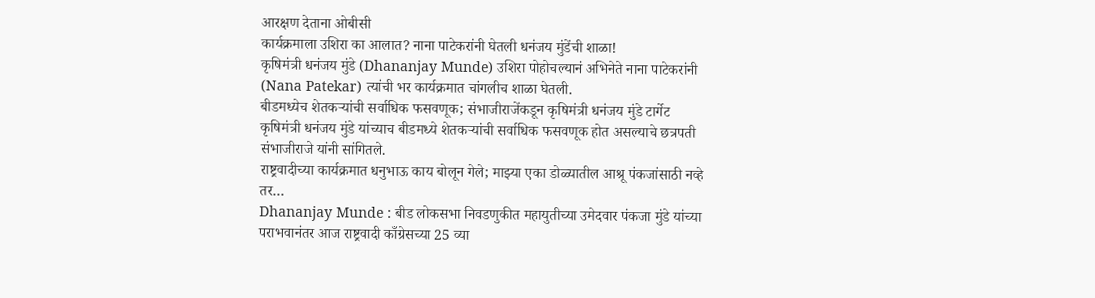आरक्षण देताना ओबीसी
कार्यक्रमाला उशिरा का आलात? नाना पाटेकरांनी घेतली धनंजय मुंडेंची शाळा!
कृषिमंत्री धनंजय मुंडे (Dhananjay Munde) उशिरा पोहोचल्यानं अभिनेते नाना पाटेकरांनी (Nana Patekar) त्यांची भर कार्यक्रमात चांगलीच शाळा घेतली.
बीडमध्येच शेतकऱ्यांची सर्वाधिक फसवणूक; संभाजीराजेंकडून कृषिमंत्री धनंजय मुंडे टार्गेट
कृषिमंत्री धनंजय मुंडे यांच्याच बीडमध्ये शेतकऱ्यांची सर्वाधिक फसवणूक होत असल्याचे छत्रपती संभाजीराजे यांनी सांगितले.
राष्ट्रवादीच्या कार्यक्रमात धनुभाऊ काय बोलून गेले; माझ्या एका डोळ्यातील आश्रू पंकजांसाठी नव्हे तर…
Dhananjay Munde : बीड लोकसभा निवडणुकीत महायुतीच्या उमेदवार पंकजा मुंडे यांच्या पराभवानंतर आज राष्ट्रवादी काँग्रेसच्या 25 व्या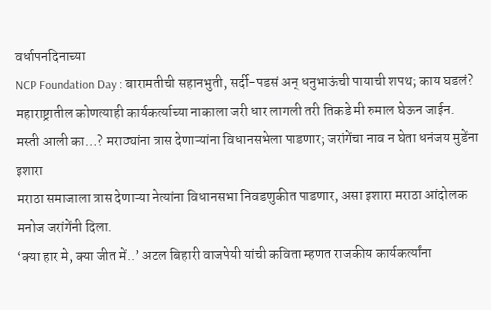वर्धापनदिनाच्या
NCP Foundation Day : बारामतीची सहानभुती, सर्दी-पडसं अन् धनुभाऊंची पायाची शपथ; काय घडलं?
महाराष्ट्रातील कोणत्याही कार्यकर्त्याच्या नाकाला जरी धार लागली तरी तिकडे मी रुमाल घेऊन जाईन.
मस्ती आली का…? मराठ्यांना त्रास देणाऱ्यांना विधानसभेला पाडणार; जरांगेंचा नाव न घेता धनंजय मुडेंना इशारा
मराठा समाजाला त्रास देणाऱ्या नेत्यांना विधानसभा निवडणुकीत पाडणार, असा इशारा मराठा आंदोलक मनोज जरांगेंनी दिला.
‘क्या हार मे, क्या जीत में..’ अटल बिहारी वाजपेयी यांची कविता म्हणत राजकीय कार्यकर्त्यांना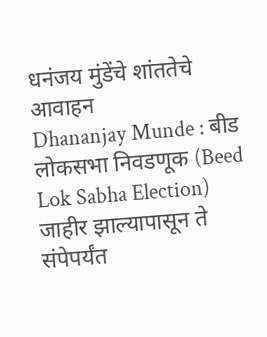धनंजय मुंडेंचे शांततेचे आवाहन
Dhananjay Munde : बीड लोकसभा निवडणूक (Beed Lok Sabha Election) जाहीर झाल्यापासून ते संपेपर्यंत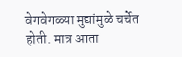वेगवेगळ्या मुद्यांमुळे चर्चेत होती. मात्र आता